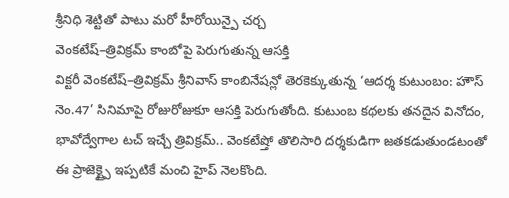శ్రీనిధి శెట్టితో పాటు మరో హీరోయిన్పై చర్చ
వెంకటేష్–త్రివిక్రమ్ కాంబోపై పెరుగుతున్న ఆసక్తి
విక్టరీ వెంకటేష్–త్రివిక్రమ్ శ్రీనివాస్ కాంబినేషన్లో తెరకెక్కుతున్న ‘ఆదర్శ కుటుంబం: హౌస్ నెం.47’ సినిమాపై రోజురోజుకూ ఆసక్తి పెరుగుతోంది. కుటుంబ కథలకు తనదైన వినోదం, భావోద్వేగాల టచ్ ఇచ్చే త్రివిక్రమ్.. వెంకటేష్తో తొలిసారి దర్శకుడిగా జతకడుతుండటంతో ఈ ప్రాజెక్ట్పై ఇప్పటికే మంచి హైప్ నెలకొంది.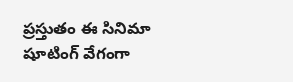ప్రస్తుతం ఈ సినిమా షూటింగ్ వేగంగా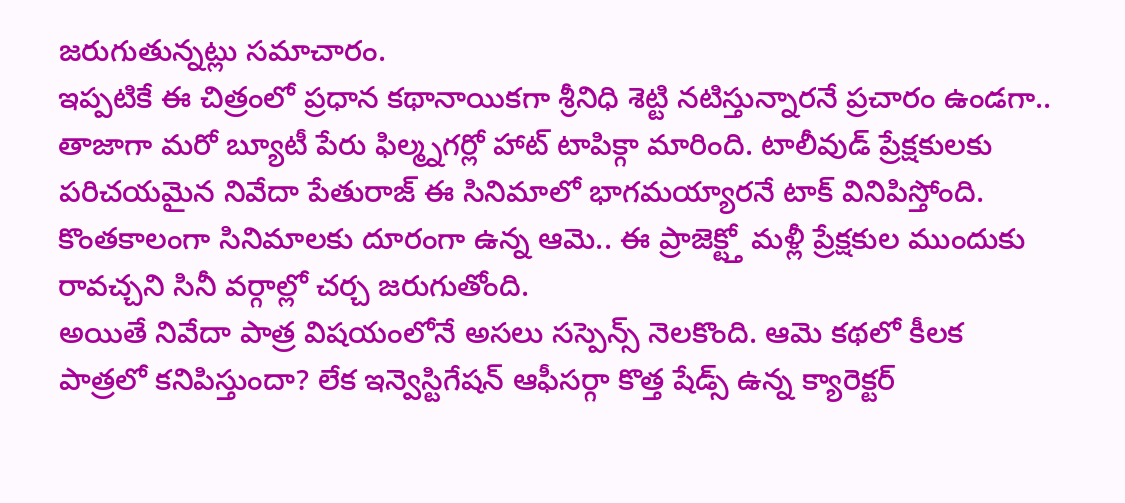జరుగుతున్నట్లు సమాచారం.
ఇప్పటికే ఈ చిత్రంలో ప్రధాన కథానాయికగా శ్రీనిధి శెట్టి నటిస్తున్నారనే ప్రచారం ఉండగా.. తాజాగా మరో బ్యూటీ పేరు ఫిల్మ్నగర్లో హాట్ టాపిక్గా మారింది. టాలీవుడ్ ప్రేక్షకులకు పరిచయమైన నివేదా పేతురాజ్ ఈ సినిమాలో భాగమయ్యారనే టాక్ వినిపిస్తోంది. కొంతకాలంగా సినిమాలకు దూరంగా ఉన్న ఆమె.. ఈ ప్రాజెక్ట్తో మళ్లీ ప్రేక్షకుల ముందుకు రావచ్చని సినీ వర్గాల్లో చర్చ జరుగుతోంది.
అయితే నివేదా పాత్ర విషయంలోనే అసలు సస్పెన్స్ నెలకొంది. ఆమె కథలో కీలక పాత్రలో కనిపిస్తుందా? లేక ఇన్వెస్టిగేషన్ ఆఫీసర్గా కొత్త షేడ్స్ ఉన్న క్యారెక్టర్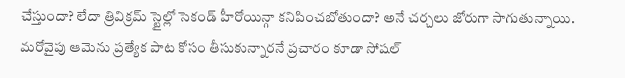చేస్తుందా? లేదా త్రివిక్రమ్ స్టైల్లో సెకండ్ హీరోయిన్గా కనిపించబోతుందా? అనే చర్చలు జోరుగా సాగుతున్నాయి. మరోవైపు ఆమెను ప్రత్యేక పాట కోసం తీసుకున్నారనే ప్రచారం కూడా సోషల్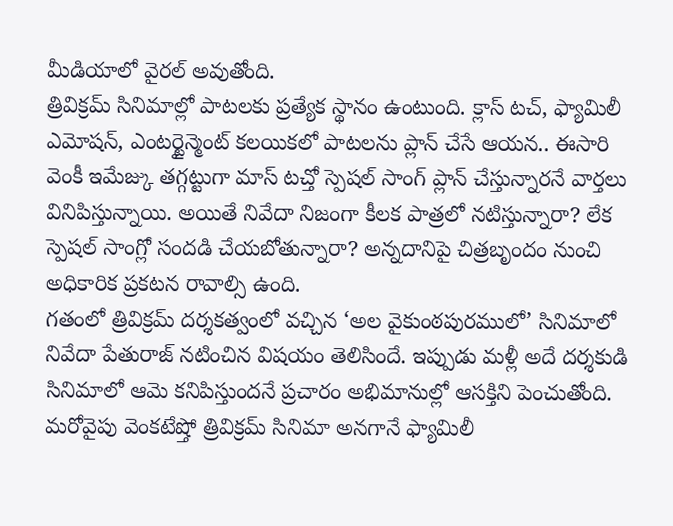మీడియాలో వైరల్ అవుతోంది.
త్రివిక్రమ్ సినిమాల్లో పాటలకు ప్రత్యేక స్థానం ఉంటుంది. క్లాస్ టచ్, ఫ్యామిలీ ఎమోషన్, ఎంటర్టైన్మెంట్ కలయికలో పాటలను ప్లాన్ చేసే ఆయన.. ఈసారి వెంకీ ఇమేజ్కు తగ్గట్టుగా మాస్ టచ్తో స్పెషల్ సాంగ్ ప్లాన్ చేస్తున్నారనే వార్తలు వినిపిస్తున్నాయి. అయితే నివేదా నిజంగా కీలక పాత్రలో నటిస్తున్నారా? లేక స్పెషల్ సాంగ్లో సందడి చేయబోతున్నారా? అన్నదానిపై చిత్రబృందం నుంచి అధికారిక ప్రకటన రావాల్సి ఉంది.
గతంలో త్రివిక్రమ్ దర్శకత్వంలో వచ్చిన ‘అల వైకుంఠపురములో’ సినిమాలో నివేదా పేతురాజ్ నటించిన విషయం తెలిసిందే. ఇప్పుడు మళ్లీ అదే దర్శకుడి సినిమాలో ఆమె కనిపిస్తుందనే ప్రచారం అభిమానుల్లో ఆసక్తిని పెంచుతోంది. మరోవైపు వెంకటేష్తో త్రివిక్రమ్ సినిమా అనగానే ఫ్యామిలీ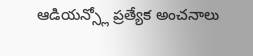ఆడియన్స్లో ప్రత్యేక అంచనాలు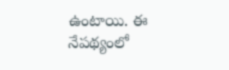ఉంటాయి. ఈ నేపథ్యంలో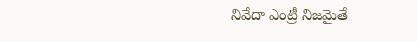నివేదా ఎంట్రీ నిజమైతే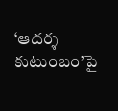‘ఆదర్శ కుటుంబం’పై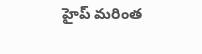హైప్ మరింత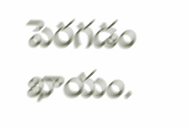పెరగడం ఖాయం.